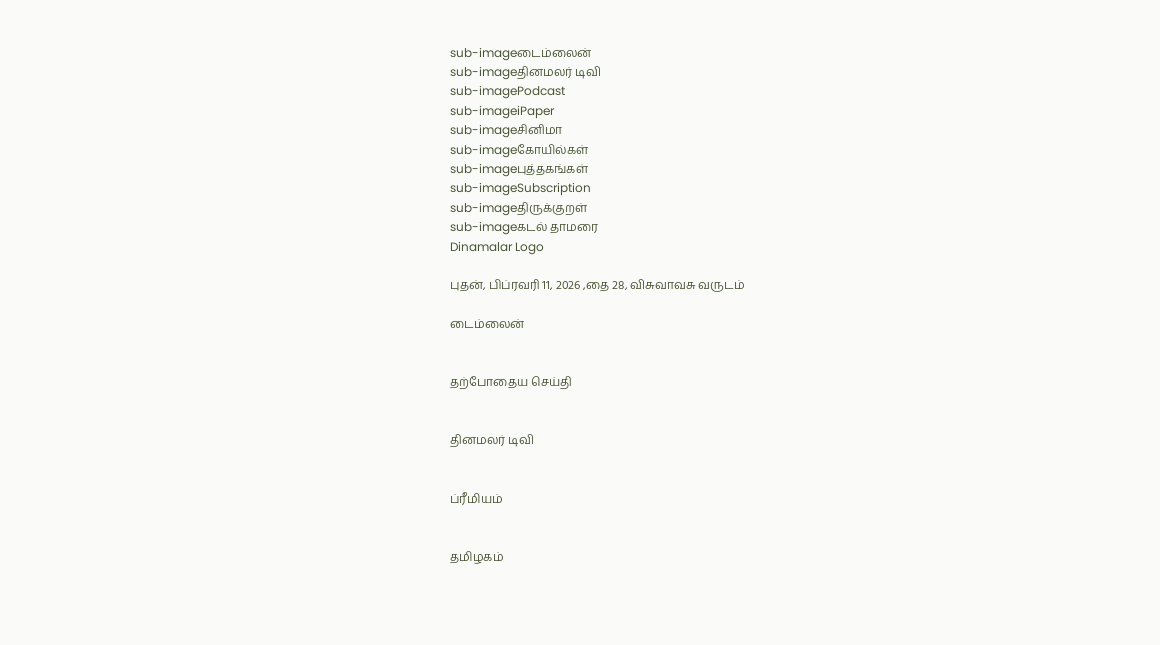sub-imageடைம்லைன்
sub-imageதினமலர் டிவி
sub-imagePodcast
sub-imageiPaper
sub-imageசினிமா
sub-imageகோயில்கள்
sub-imageபுத்தகங்கள்
sub-imageSubscription
sub-imageதிருக்குறள்
sub-imageகடல் தாமரை
Dinamalar Logo

புதன், பிப்ரவரி 11, 2026 ,தை 28, விசுவாவசு வருடம்

டைம்லைன்


தற்போதைய செய்தி


தினமலர் டிவி


ப்ரீமியம்


தமிழகம்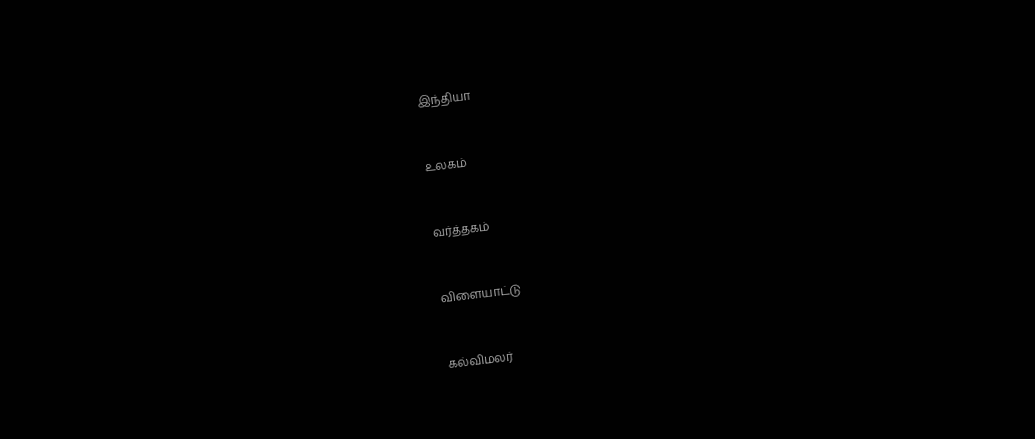இந்தியா


உலகம்


வர்த்தகம்


விளையாட்டு


கல்விமலர்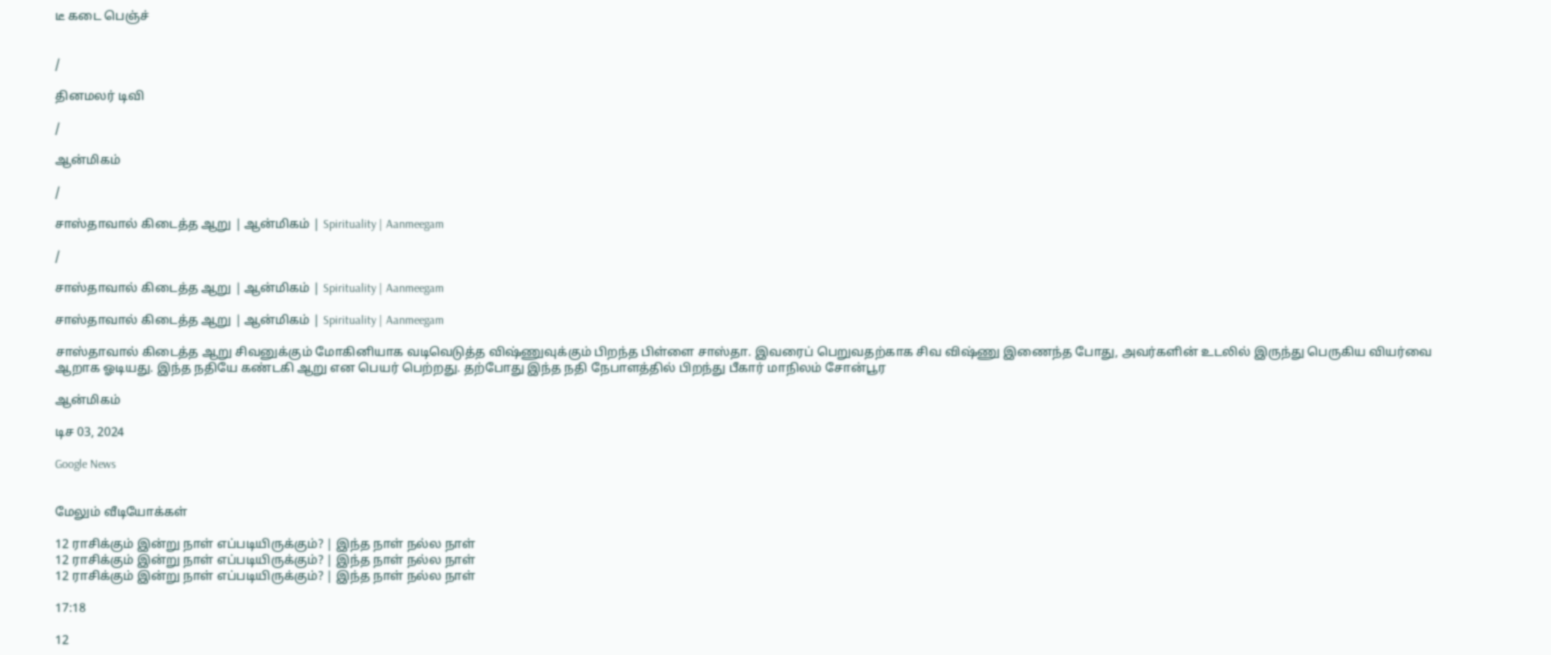டீ கடை பெஞ்ச்


/

தினமலர் டிவி

/

ஆன்மிகம்

/

சாஸ்தாவால் கிடைத்த ஆறு | ஆன்மிகம் | Spirituality | Aanmeegam

/

சாஸ்தாவால் கிடைத்த ஆறு | ஆன்மிகம் | Spirituality | Aanmeegam

சாஸ்தாவால் கிடைத்த ஆறு | ஆன்மிகம் | Spirituality | Aanmeegam

சாஸ்தாவால் கிடைத்த ஆறு சிவனுக்கும் மோகினியாக வடிவெடுத்த விஷ்ணுவுக்கும் பிறந்த பிள்ளை சாஸ்தா. இவரைப் பெறுவதற்காக சிவ விஷ்ணு இணைந்த போது, அவர்களின் உடலில் இருந்து பெருகிய வியர்வை ஆறாக ஓடியது. இந்த நதியே கண்டகி ஆறு என பெயர் பெற்றது. தற்போது இந்த நதி நேபாளத்தில் பிறந்து பீகார் மாநிலம் சோன்பூர

ஆன்மிகம்

டிச 03, 2024

Google News


மேலும் வீடியோக்கள்

12 ராசிக்கும் இன்று நாள் எப்படியிருக்கும்? | இந்த நாள் நல்ல நாள்
12 ராசிக்கும் இன்று நாள் எப்படியிருக்கும்? | இந்த நாள் நல்ல நாள்
12 ராசிக்கும் இன்று நாள் எப்படியிருக்கும்? | இந்த நாள் நல்ல நாள்

17:18

12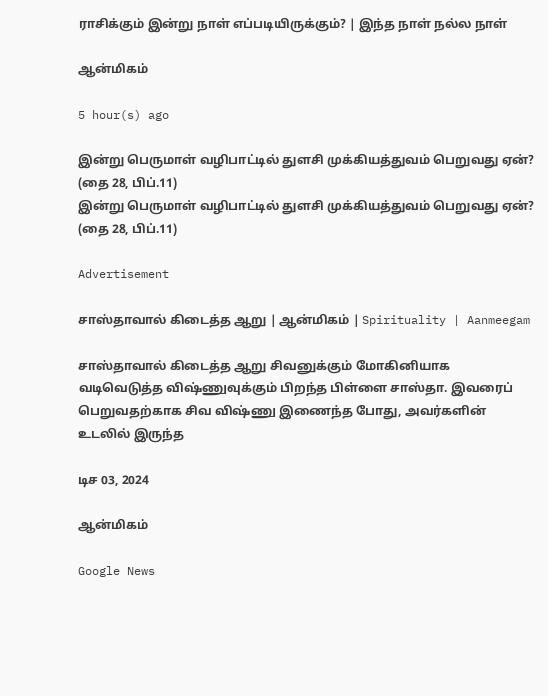ராசிக்கும் இன்று நாள் எப்படியிருக்கும்? | இந்த நாள் நல்ல நாள்

ஆன்மிகம்

5 hour(s) ago

இன்று பெருமாள் வழிபாட்டில் துளசி முக்கியத்துவம் பெறுவது ஏன்? (தை 28, பிப்.11)
இன்று பெருமாள் வழிபாட்டில் துளசி முக்கியத்துவம் பெறுவது ஏன்? (தை 28, பிப்.11)

Advertisement

சாஸ்தாவால் கிடைத்த ஆறு | ஆன்மிகம் | Spirituality | Aanmeegam

சாஸ்தாவால் கிடைத்த ஆறு சிவனுக்கும் மோகினியாக வடிவெடுத்த விஷ்ணுவுக்கும் பிறந்த பிள்ளை சாஸ்தா. இவரைப் பெறுவதற்காக சிவ விஷ்ணு இணைந்த போது, அவர்களின் உடலில் இருந்த

டிச 03, 2024

ஆன்மிகம்

Google News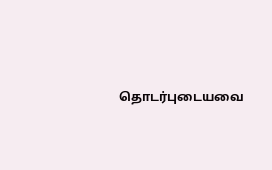தொடர்புடையவை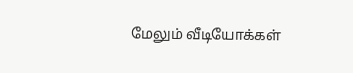மேலும் வீடியோக்கள்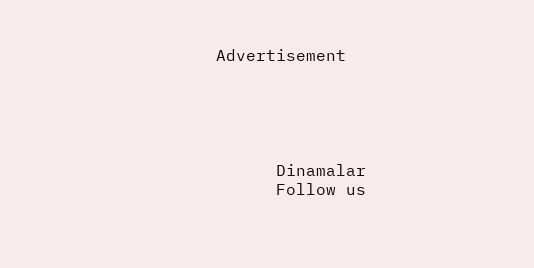Advertisement





      Dinamalar
      Follow us